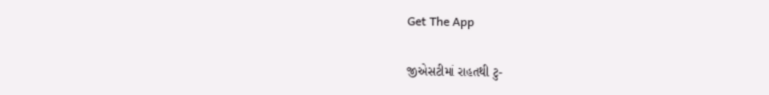Get The App

જીએસટીમાં રાહતથી ટુ-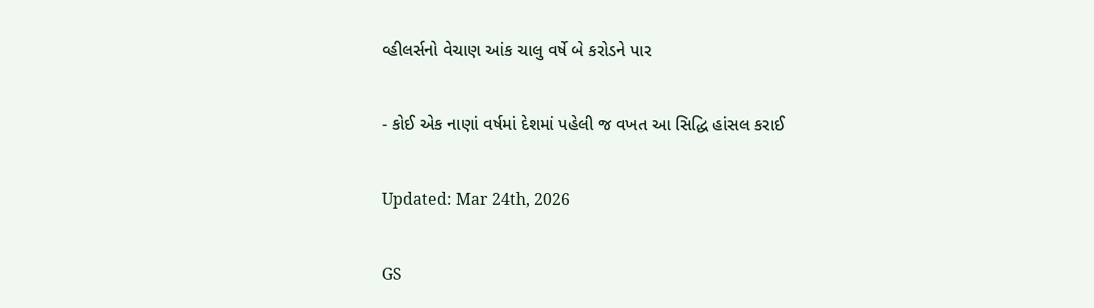વ્હીલર્સનો વેચાણ આંક ચાલુ વર્ષે બે કરોડને પાર

- કોઈ એક નાણાં વર્ષમાં દેશમાં પહેલી જ વખત આ સિદ્ધિ હાંસલ કરાઈ

Updated: Mar 24th, 2026

GS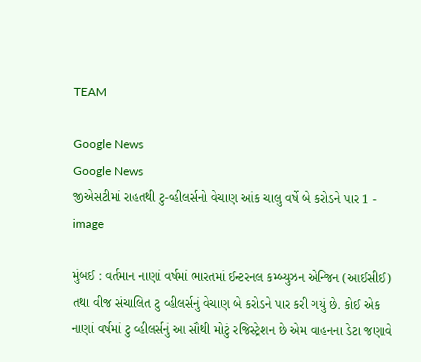TEAM

Google News
Google News
જીએસટીમાં રાહતથી ટુ-વ્હીલર્સનો વેચાણ આંક ચાલુ વર્ષે બે કરોડને પાર 1 - image

મુંબઈ : વર્તમાન નાણાં વર્ષમાં ભારતમાં ઈન્ટરનલ કમ્બ્યુઝન એન્જિન (આઈસીઈ) તથા વીજ સંચાલિત ટુ વ્હીલર્સનું વેચાણ બે કરોડને પાર કરી ગયું છે. કોઈ એક નાણાં વર્ષમાં ટુ વ્હીલર્સનું આ સૌથી મોટું રજિસ્ટ્રેશન છે એમ વાહનના ડેટા જણાવે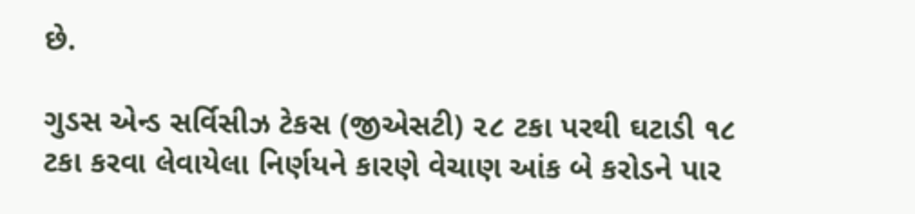છે.

ગુડસ એન્ડ સર્વિસીઝ ટેકસ (જીએસટી) ૨૮ ટકા પરથી ઘટાડી ૧૮ ટકા કરવા લેવાયેલા નિર્ણયને કારણે વેચાણ આંક બે કરોડને પાર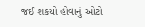જઈ શકયો હોવાનું ઓટો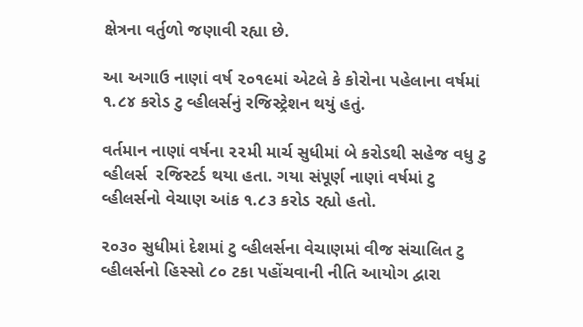ક્ષેત્રના વર્તુળો જણાવી રહ્યા છે.

આ અગાઉ નાણાં વર્ષ ૨૦૧૯માં એટલે કે કોરોના પહેલાના વર્ષમાં ૧.૮૪ કરોડ ટુ વ્હીલર્સનું રજિસ્ટ્રેશન થયું હતું.

વર્તમાન નાણાં વર્ષના ૨૨મી માર્ચ સુધીમાં બે કરોડથી સહેજ વધુ ટુ વ્હીલર્સ  રજિસ્ટર્ડ થયા હતા. ગયા સંપૂર્ણ નાણાં વર્ષમાં ટુ વ્હીલર્સનો વેચાણ આંક ૧.૮૩ કરોડ રહ્યો હતો.

૨૦૩૦ સુધીમાં દેશમાં ટુ વ્હીલર્સના વેચાણમાં વીજ સંચાલિત ટુ વ્હીલર્સનો હિસ્સો ૮૦ ટકા પહોંચવાની નીતિ આયોગ દ્વારા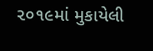૨૦૧૯માં મુકાયેલી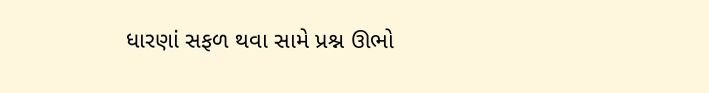ધારણાં સફળ થવા સામે પ્રશ્ન ઊભો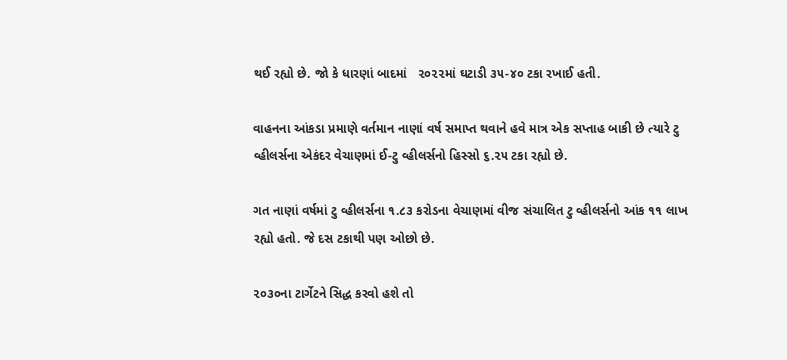થઈ રહ્યો છે. જો કે ધારણાં બાદમાં   ૨૦૨૨માં ઘટાડી ૩૫-૪૦ ટકા રખાઈ હતી.

વાહનના આંકડા પ્રમાણે વર્તમાન નાણાં વર્ષ સમાપ્ત થવાને હવે માત્ર એક સપ્તાહ બાકી છે ત્યારે ટુ વ્હીલર્સના એકંદર વેચાણમાં ઈ-ટુ વ્હીલર્સનો હિસ્સો ૬.૨૫ ટકા રહ્યો છે.

ગત નાણાં વર્ષમાં ટુ વ્હીલર્સના ૧.૮૩ કરોડના વેચાણમાં વીજ સંચાલિત ટુ વ્હીલર્સનો આંક ૧૧ લાખ રહ્યો હતો. જે દસ ટકાથી પણ ઓછો છે.

૨૦૩૦ના ટાર્ગેટને સિદ્ધ કરવો હશે તો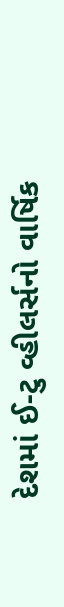દેશમાં ઈ-ટુ વ્હીલર્સનો વાર્ષિક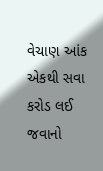વેચાણ આંક એકથી સવા કરોડ લઈ જવાનો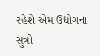રહેશે એમ ઉદ્યોગના સુત્રો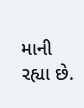માની રહ્યા છે.